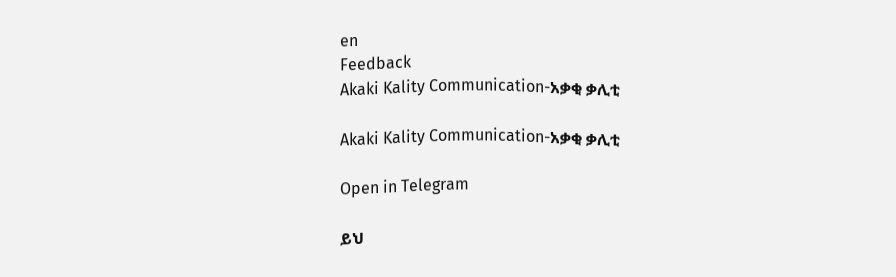en
Feedback
Akaki Kality Communication-አቃቂ ቃሊቲ

Akaki Kality Communication-አቃቂ ቃሊቲ

Open in Telegram

ይህ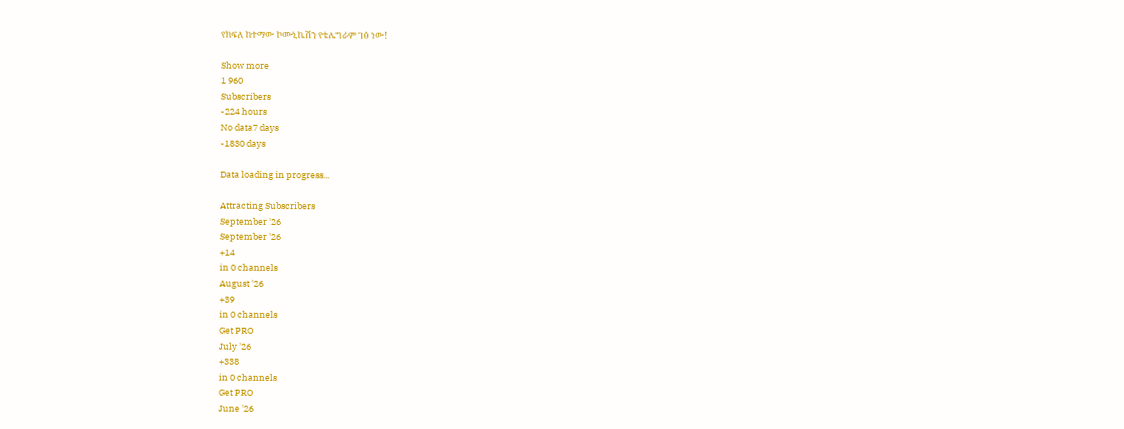የክፍለ ከተማው ኮሙኒኬሽን የቴሌግራም ገፅ ነው!

Show more
1 960
Subscribers
-224 hours
No data7 days
-1830 days

Data loading in progress...

Attracting Subscribers
September '26
September '26
+14
in 0 channels
August '26
+39
in 0 channels
Get PRO
July '26
+338
in 0 channels
Get PRO
June '26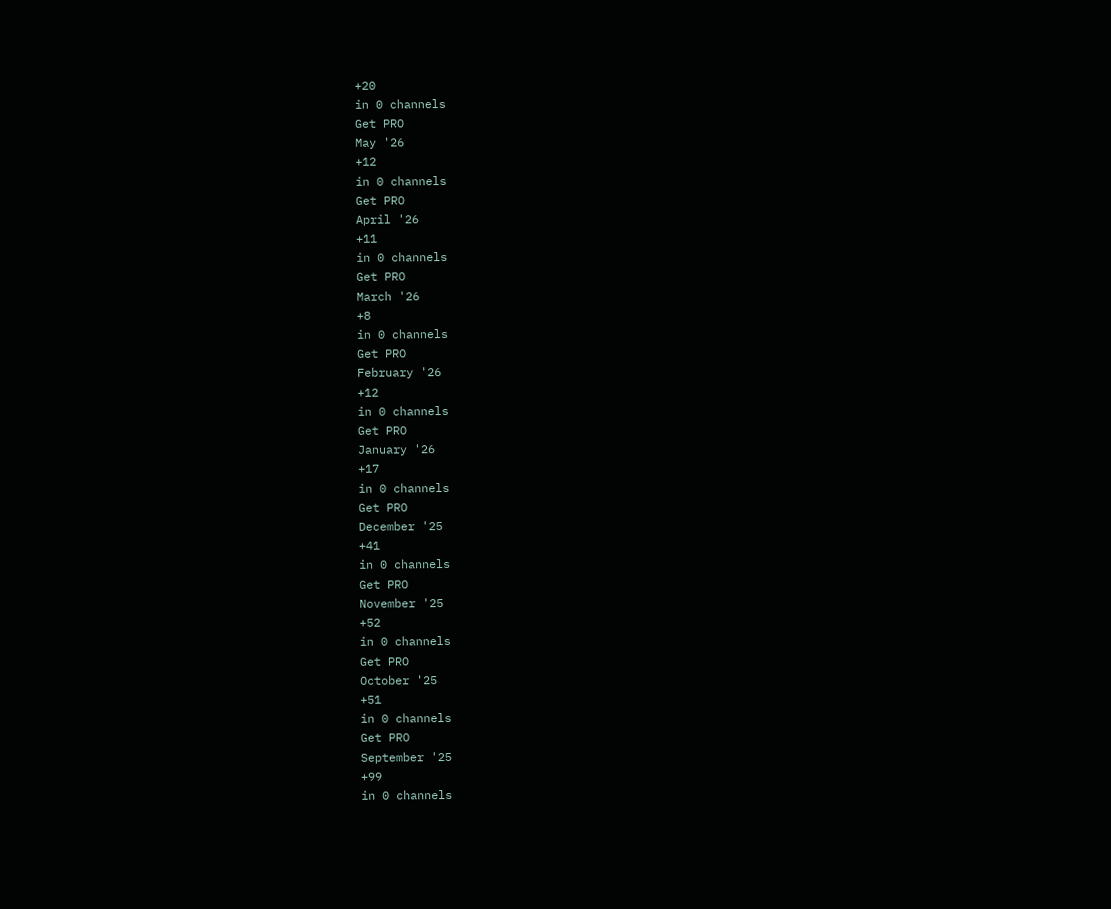+20
in 0 channels
Get PRO
May '26
+12
in 0 channels
Get PRO
April '26
+11
in 0 channels
Get PRO
March '26
+8
in 0 channels
Get PRO
February '26
+12
in 0 channels
Get PRO
January '26
+17
in 0 channels
Get PRO
December '25
+41
in 0 channels
Get PRO
November '25
+52
in 0 channels
Get PRO
October '25
+51
in 0 channels
Get PRO
September '25
+99
in 0 channels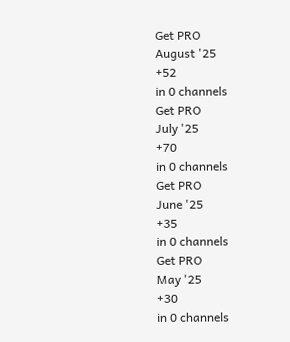Get PRO
August '25
+52
in 0 channels
Get PRO
July '25
+70
in 0 channels
Get PRO
June '25
+35
in 0 channels
Get PRO
May '25
+30
in 0 channels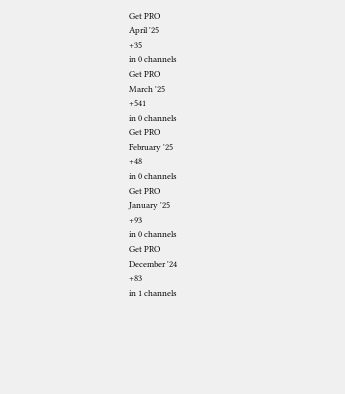Get PRO
April '25
+35
in 0 channels
Get PRO
March '25
+541
in 0 channels
Get PRO
February '25
+48
in 0 channels
Get PRO
January '25
+93
in 0 channels
Get PRO
December '24
+83
in 1 channels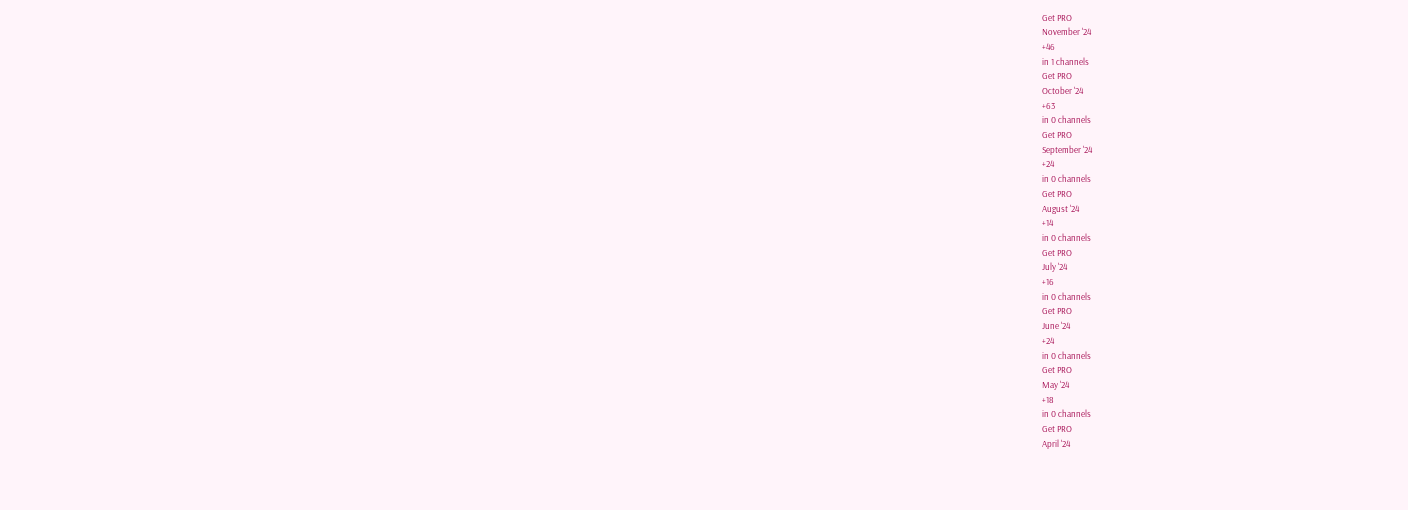Get PRO
November '24
+46
in 1 channels
Get PRO
October '24
+63
in 0 channels
Get PRO
September '24
+24
in 0 channels
Get PRO
August '24
+14
in 0 channels
Get PRO
July '24
+16
in 0 channels
Get PRO
June '24
+24
in 0 channels
Get PRO
May '24
+18
in 0 channels
Get PRO
April '24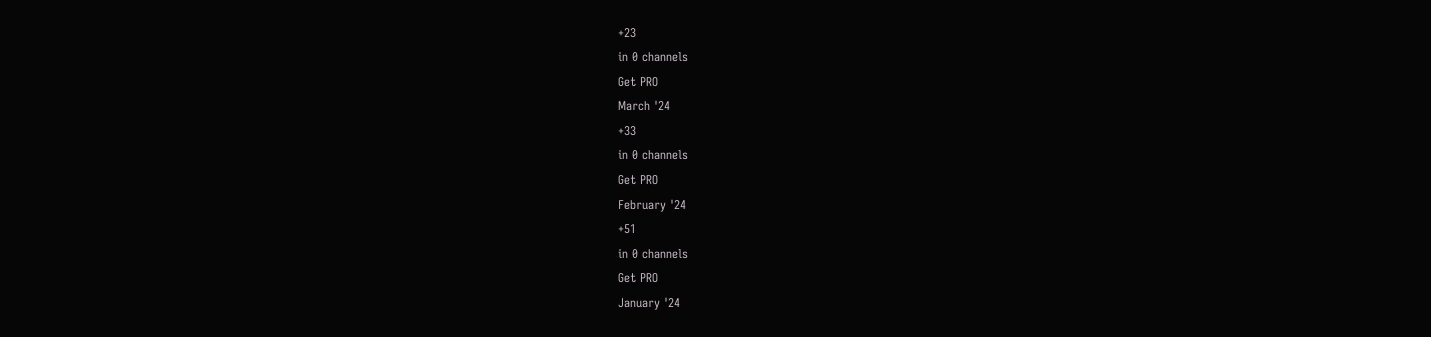+23
in 0 channels
Get PRO
March '24
+33
in 0 channels
Get PRO
February '24
+51
in 0 channels
Get PRO
January '24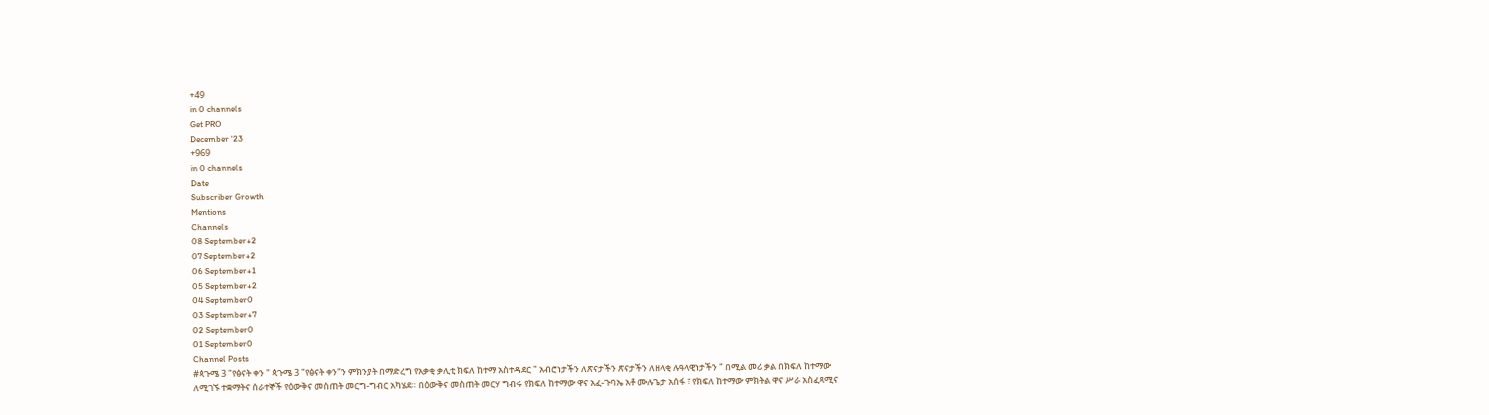+49
in 0 channels
Get PRO
December '23
+969
in 0 channels
Date
Subscriber Growth
Mentions
Channels
08 September+2
07 September+2
06 September+1
05 September+2
04 September0
03 September+7
02 September0
01 September0
Channel Posts
#ጳጉሜ 3 "የፅናት ቀን " ጳጉሜ 3 "የፅናት ቀን"ን ምክንያት በማድረግ የአቃቂ ቃሊቲ ክፍለ ከተማ አስተዳደር " አብሮነታችን ለጽናታችን ጽናታችን ለዘላቂ ሉዓላዊነታችን " በሚል መሪ ቃል በክፍለ ከተማው ለሚገኙ ተቋማትና ሰራተኞች የዕውቅና መስጠት መርግ-ግብር አካሄደ። በዕውቅና መስጠት መርሃ ግብሩ የክፍለ ከተማው ዋና አፈ-ጉባኤ አቶ ሙሉጌታ አሰፋ ፣ የክፍለ ከተማው ምክትል ዋና ሥራ አስፈጻሚና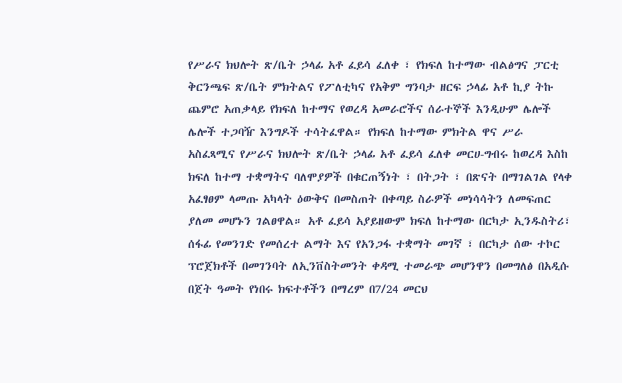የሥራና ክህሎት ጽ/ቤት ኃላፊ አቶ ፈይሳ ፈለቀ ፣ የክፍለ ከተማው ብልፅግና ፓርቲ ቅርንጫፍ ጽ/ቤት ምክትልና የፖለቲካና የአቅም ግንባታ ዘርፍ ኃላፊ አቶ ኪያ ትኩ ጨምሮ አጠቃላይ የክፍለ ከተማና የወረዳ አመራሮችና ሰራተኞች እንዲሁም ሌሎች ሌሎች ተጋባዥ እንግዶች ተሳትፈዋል። የክፍለ ከተማው ምክትል ዋና ሥራ አስፈጻሚና የሥራና ክህሎት ጽ/ቤት ኃላፊ አቶ ፈይሳ ፈለቀ መርሀ-ግብሩ ከወረዳ እስከ ክፍለ ከተማ ተቋማትና ባለሞያዎች በቁርጠኝነት ፣ በትጋት ፣ በጽናት በማገልገል የላቀ አፈፃፀም ላመጡ አካላት ዕውቅና በመስጠት በቀጣይ ስራዎች መነሳሳትን ለመፍጠር ያለመ መሆኑን ገልፀዋል። አቶ ፈይሳ አያይዘውም ክፍለ ከተማው በርካታ ኢንዱስትሪ፣ ሰፋፊ የመንገድ የመሰረተ ልማት እና የአንጋፋ ተቋማት መገኛ ፣ በርካታ ሰው ተኮር ፕሮጀክቶች በመገንባት ለኢንቨስትመንት ቀዳሚ ተመራጭ መሆንዋን በመግለፅ በአዲሱ በጀት ዓመት የነበሩ ክፍተቶችን በማረም በ7/24 መርህ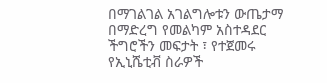በማገልገል አገልግሎቱን ውጤታማ በማድረግ የመልካም አስተዳደር ችግሮችን መፍታት ፣ የተጀመሩ የኢኒሼቲቭ ስራዎች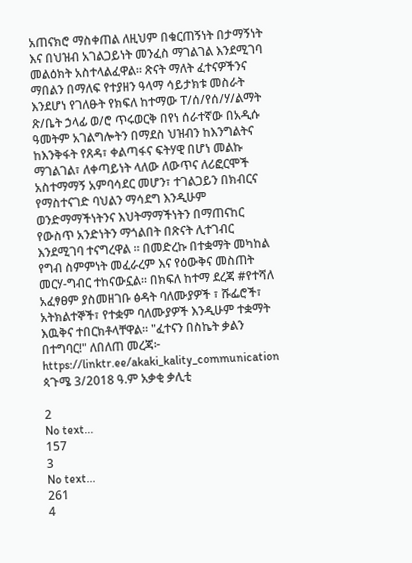አጠናክሮ ማስቀጠል ለዚህም በቁርጠኝነት በታማኝነት እና በህዝብ አገልጋይነት መንፈስ ማገልገል እንደሚገባ መልዕክት አስተላልፈዋል። ጽናት ማለት ፈተናዎችንና ማበልን በማለፍ የተያዘን ዓላማ ሳይታክቱ መስራት እንደሆነ የገለፁት የክፍለ ከተማው ፐ/ሰ/የሰ/ሃ/ልማት ጽ/ቤት ኃላፊ ወ/ሮ ጥሩወርቅ በየነ ሰራተኛው በአዲሱ ዓመትም አገልግሎትን በማደስ ህዝብን ከእንግልትና ከእንቅፋት የጸዳ፣ ቀልጣፋና ፍትሃዊ በሆነ መልኩ ማገልገል፣ ለቀጣይነት ላለው ለውጥና ለሪፎርሞች አስተማማኝ አምባሳደር መሆን፣ ተገልጋይን በክብርና የማስተናገድ ባህልን ማሳደግ እንዲሁም ወንድማማችነትንና እህትማማችነትን በማጠናከር የውስጥ አንድነትን ማጎልበት በጽናት ሊተገብር እንደሚገባ ተናግረዋል ። በመድረኩ በተቋማት መካከል የግብ ስምምነት መፈራረም እና የዕውቅና መስጠት መርሃ-ግብር ተከናውኗል። በክፍለ ከተማ ደረጃ #የተሻለ አፈፃፀም ያስመዘገቡ ፅዳት ባለሙያዎች ፣ ሹፌሮች፣ አትክልተኞች፣ የተቋም ባለሙያዎች እንዲሁም ተቋማት እዉቅና ተበርክቶላቸዋል። "ፈተናን በስኬት ቃልን በተግባር!" ለበለጠ መረጃ፦ https://linktr.ee/akaki_kality_communication ጳጉሜ 3/2018 ዓ.ም አቃቂ ቃሊቲ

2
No text...
157
3
No text...
261
4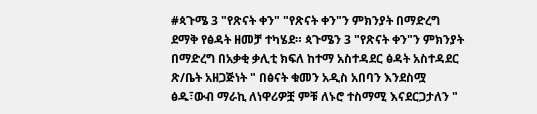#ጳጉሜ 3 "የጽናት ቀን" "የጽናት ቀን"ን ምክንያት በማድረግ ደማቅ የፅዳት ዘመቻ ተካሄደ። ጳጉሜን 3 "የጽናት ቀን"ን ምክንያት በማድረግ በአቃቂ ቃሊቲ ክፍለ ከተማ አስተዳደር ፅዳት አስተዳደር ጽ/ቤት አዘጋጅነት " በፅናት ቁመን አዲስ አበባን እንደስሟ ፅዱ፣ውብ ማራኪ ለነዋሪዎቿ ምቹ ለኑሮ ተስማሚ እናደርጋታለን "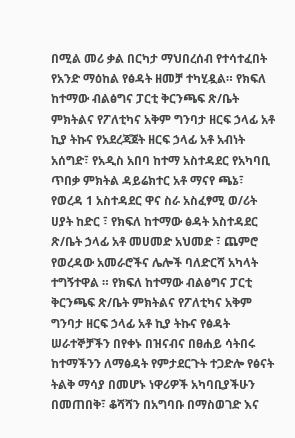በሚል መሪ ቃል በርካታ ማህበረሰብ የተሳተፈበት የአንድ ማዕከል የፅዳት ዘመቻ ተካሂዷል። የክፍለ ከተማው ብልፅግና ፓርቲ ቅርንጫፍ ጽ/ቤት ምክትልና የፖለቲካና አቅም ግንባታ ዘርፍ ኃላፊ አቶ ኪያ ትኩና የአደረጃጀት ዘርፍ ኃላፊ አቶ አብነት አሰግድ፣ የአዲስ አበባ ከተማ አስተዳደር የአካባቢ ጥበቃ ምክትል ዳይሬክተር አቶ ማናየ ጫኔ፣ የወረዳ 1 አስተዳደር ዋና ስራ አስፈፃሚ ወ/ሪት ሀያት ከድር ፣ የክፍለ ከተማው ፅዳት አስተዳደር ጽ/ቤት ኃላፊ አቶ መሀመድ አህመድ ፣ ጨምሮ የወረዳው አመራሮችና ሌሎች ባለድርሻ አካላት ተግኝተዋል ። የክፍለ ከተማው ብልፅግና ፓርቲ ቅርንጫፍ ጽ/ቤት ምክትልና የፖለቲካና አቅም ግንባታ ዘርፍ ኃላፊ አቶ ኪያ ትኩና የፅዳት ሠራተኞቻችን በየቀኑ በዝናብና በፀሐይ ሳትበሩ ከተማችንን ለማፅዳት የምታደርጉት ተጋድሎ የፅናት ትልቅ ማሳያ በመሆኑ ነዋሪዎች አካባቢያችሁን በመጠበቅ፣ ቆሻሻን በአግባቡ በማስወገድ እና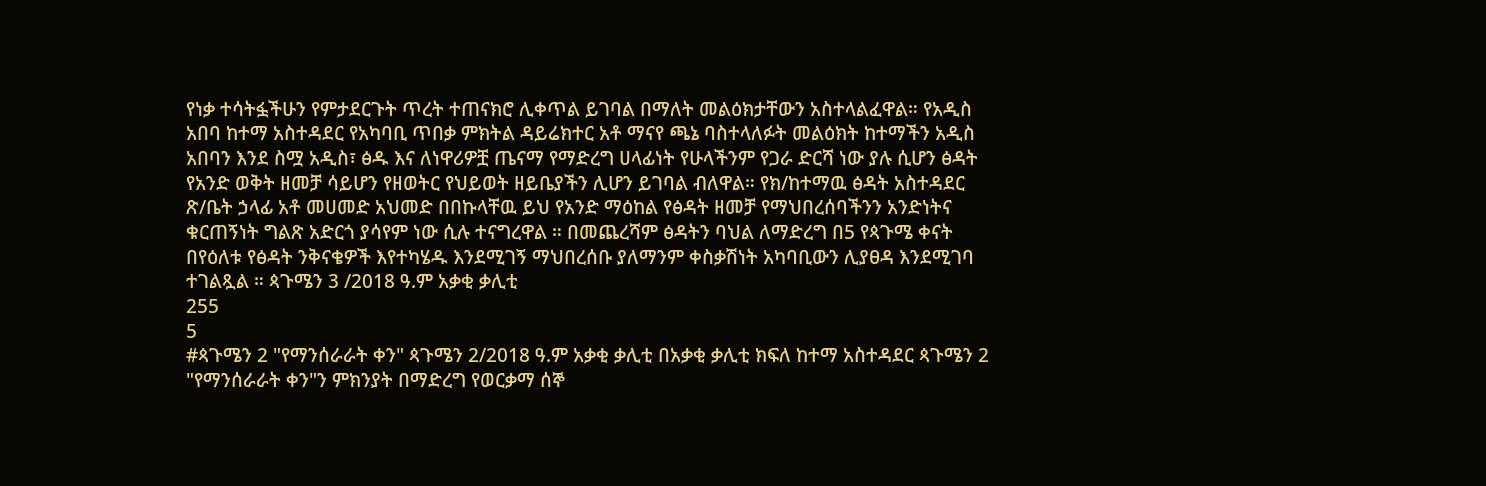የነቃ ተሳትፏችሁን የምታደርጉት ጥረት ተጠናክሮ ሊቀጥል ይገባል በማለት መልዕክታቸውን አስተላልፈዋል። የአዲስ አበባ ከተማ አስተዳደር የአካባቢ ጥበቃ ምክትል ዳይሬክተር አቶ ማናየ ጫኔ ባስተላለፉት መልዕክት ከተማችን አዲስ አበባን እንደ ስሟ አዲስ፣ ፅዱ እና ለነዋሪዎቿ ጤናማ የማድረግ ሀላፊነት የሁላችንም የጋራ ድርሻ ነው ያሉ ሲሆን ፅዳት የአንድ ወቅት ዘመቻ ሳይሆን የዘወትር የህይወት ዘይቤያችን ሊሆን ይገባል ብለዋል። የክ/ከተማዉ ፅዳት አስተዳደር ጽ/ቤት ኃላፊ አቶ መሀመድ አህመድ በበኩላቸዉ ይህ የአንድ ማዕከል የፅዳት ዘመቻ የማህበረሰባችንን አንድነትና ቁርጠኝነት ግልጽ አድርጎ ያሳየም ነው ሲሉ ተናግረዋል ። በመጨረሻም ፅዳትን ባህል ለማድረግ በ5 የጳጉሜ ቀናት በየዕለቱ የፅዳት ንቅናቄዎች እየተካሄዱ እንደሚገኝ ማህበረሰቡ ያለማንም ቀስቃሽነት አካባቢውን ሊያፀዳ እንደሚገባ ተገልጿል ። ጳጉሜን 3 /2018 ዓ.ም አቃቂ ቃሊቲ
255
5
#ጳጉሜን 2 "የማንሰራራት ቀን" ጳጉሜን 2/2018 ዓ.ም አቃቂ ቃሊቲ በአቃቂ ቃሊቲ ክፍለ ከተማ አስተዳደር ጳጉሜን 2 "የማንሰራራት ቀን"ን ምክንያት በማድረግ የወርቃማ ሰኞ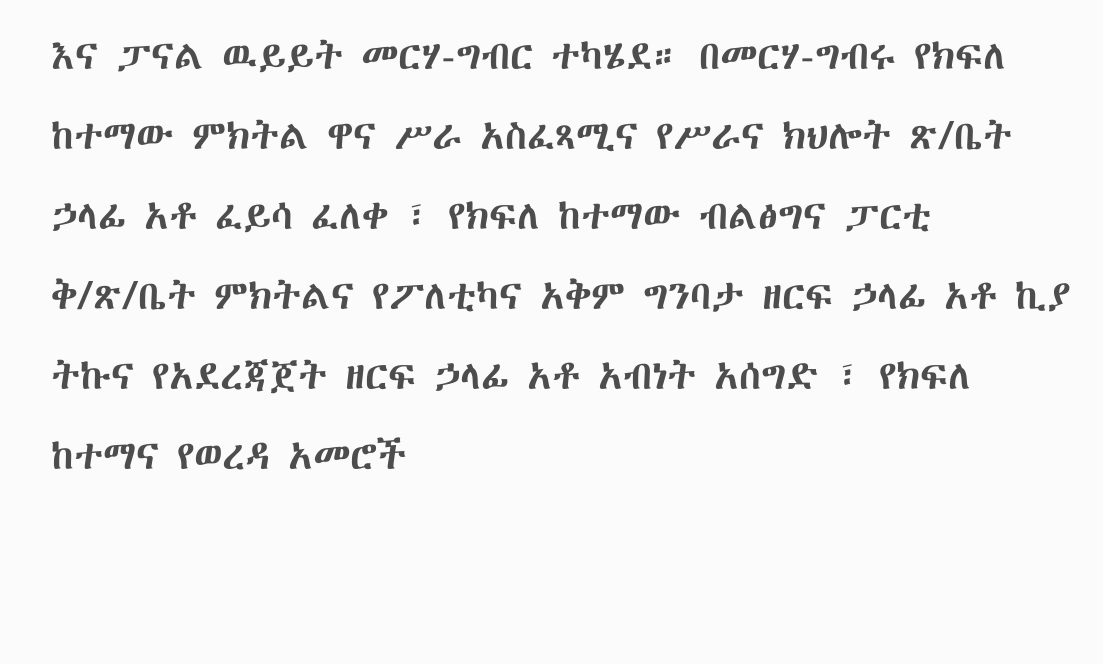እና ፓናል ዉይይት መርሃ-ግብር ተካሄደ። በመርሃ-ግብሩ የክፍለ ከተማው ምክትል ዋና ሥራ አስፈጻሚና የሥራና ክህሎት ጽ/ቤት ኃላፊ አቶ ፈይሳ ፈለቀ ፣ የክፍለ ከተማው ብልፅግና ፓርቲ ቅ/ጽ/ቤት ምክትልና የፖለቲካና አቅም ግንባታ ዘርፍ ኃላፊ አቶ ኪያ ትኩና የአደረጃጀት ዘርፍ ኃላፊ አቶ አብነት አሰግድ ፣ የክፍለ ከተማና የወረዳ አመሮች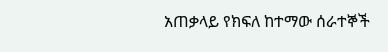አጠቃላይ የክፍለ ከተማው ሰራተኞች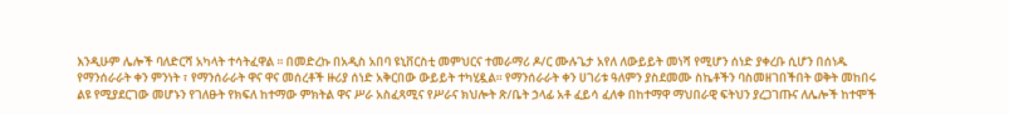እንዲሁም ሌሎች ባለድርሻ አካላት ተሳትፈዋል ። በመድረኩ በአዲስ አበባ ዩኒቨርስቲ መምህርና ተመራማሪ ዶ/ር ሙሉጌታ አየለ ለውይይት መነሻ የሚሆን ሰነድ ያቀረቡ ሲሆን በሰነዱ የማንሰራራት ቀን ምንነት ፣ የማንሰራራት ዋና ዋና መሰረቶች ዙሪያ ሰነድ አቅርበው ውይይት ተካሂዷል። የማንሰራራት ቀን ሀገሪቱ ዓለምን ያስደመሙ ስኬቶችን ባስመዘገበችበት ወቅት መከበሩ ልዩ የሚያደርገው መሆኑን የገለፁት የክፍለ ከተማው ምክትል ዋና ሥራ አስፈጻሚና የሥራና ክህሎት ጽ/ቤት ኃላፊ አቶ ፈይሳ ፈለቀ በከተማዋ ማህበራዊ ፍትህን ያረጋገጡና ለሌሎች ከተሞች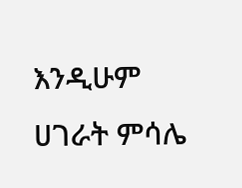እንዲሁም ሀገራት ምሳሌ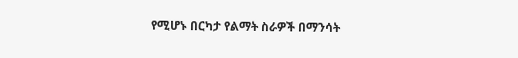የሚሆኑ በርካታ የልማት ስራዎች በማንሳት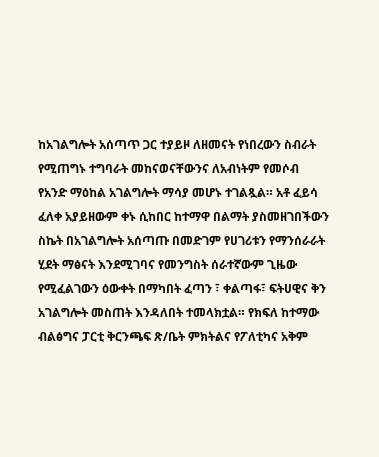ከአገልግሎት አሰጣጥ ጋር ተያይዞ ለዘመናት የነበረውን ስብራት የሚጠግኑ ተግባራት መከናወናቸውንና ለአብነትም የመሶብ የአንድ ማዕከል አገልግሎት ማሳያ መሆኑ ተገልጿል። አቶ ፈይሳ ፈለቀ አያይዘውም ቀኑ ሲከበር ከተማዋ በልማት ያስመዘገበችውን ስኬት በአገልግሎት አሰጣጡ በመድገም የሀገሪቱን የማንሰራራት ሂደት ማፅናት እንደሚገባና የመንግስት ሰራተኛውም ጊዜው የሚፈልገውን ዕውቀት በማካበት ፈጣን ፣ ቀልጣፋ፣ ፍትሀዊና ቅን አገልግሎት መስጠት እንዳለበት ተመላክቷል። የክፍለ ከተማው ብልፅግና ፓርቲ ቅርንጫፍ ጽ/ቤት ምክትልና የፖለቲካና አቅም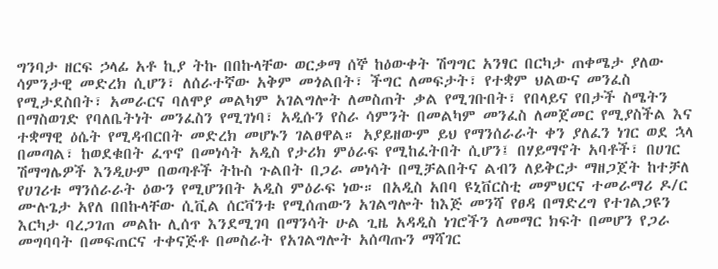ግንባታ ዘርፍ ኃላፊ አቶ ኪያ ትኩ በበኩላቸው ወርቃማ ሰኞ ከዕውቀት ሽግግር አንፃር በርካታ ጠቀሜታ ያለው ሳምንታዊ መድረክ ሲሆን፣ ለሰራተኛው አቅም መጎልበት፣ ችግር ለመፍታት፣ የተቋም ህልውና መንፈስ የሚታደስበት፣ አመራርና ባለሞያ መልካም አገልግሎት ለመስጠት ቃል የሚገቡበት፣ የበላይና የበታች ስሜትን በማስወገድ የባለቤትነት መንፈስን የሚገነባ፣ አዲሱን የስራ ሳምንት በመልካም መንፈስ ለመጀመር የሚያስችል እና ተቋማዊ ዕሴት የሚዳብርበት መድረክ መሆኑን ገልፀዋል። አያይዘውም ይህ የማንሰራራት ቀን ያለፈን ነገር ወደ ኋላ በመጣል፣ ከወደቁበት ፈጥኖ በመነሳት አዲስ የታሪክ ምዕራፍ የሚከፈትበት ሲሆን፤ በሃይማኖት አባቶች፣ በሀገር ሽማግሌዎች እንዲሁም በወጣቶች ትኩስ ጉልበት በጋራ መነሳት በሚቻልበትና ልብን ለይቅርታ ማዘጋጀት ከተቻለ የሀገሪቱ ማንሰራራት ዕውን የሚሆንበት አዲስ ምዕራፍ ነው። በአዲስ አበባ ዩኒቨርስቲ መምህርና ተመራማሪ ዶ/ር ሙሉጌታ አየለ በበኩላቸው ሲቪል ሰርቫንቱ የሚሰጠውን አገልግሎት ከእጅ መንሻ የፀዳ በማድረግ የተገልጋዩን እርካታ ባረጋገጠ መልኩ ሊሰጥ እንደሚገባ በማንሳት ሁል ጊዜ አዳዲስ ነገሮችን ለመማር ክፍት በመሆን የጋራ መግባባት በመፍጠርና ተቀናጅቶ በመስራት የአገልግሎት አሰጣጡን ማሻገር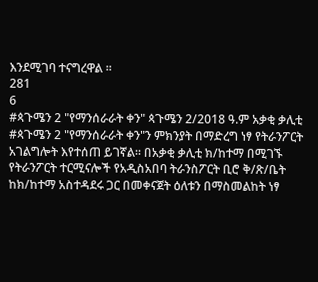እንደሚገባ ተናግረዋል ።
281
6
#ጳጉሜን 2 "የማንሰራራት ቀን" ጳጉሜን 2/2018 ዓ.ም አቃቂ ቃሊቲ #ጳጉሜን 2 "የማንሰራራት ቀን"ን ምክንያት በማድረግ ነፃ የትራንፖርት አገልግሎት እየተሰጠ ይገኛል። በአቃቂ ቃሊቲ ክ/ከተማ በሚገኙ የትራንፖርት ተርሚናሎች የአዲስአበባ ትራንስፖርት ቢሮ ቅ/ጽ/ቤት ከክ/ከተማ አስተዳደሩ ጋር በመቀናጀት ዕለቱን በማስመልከት ነፃ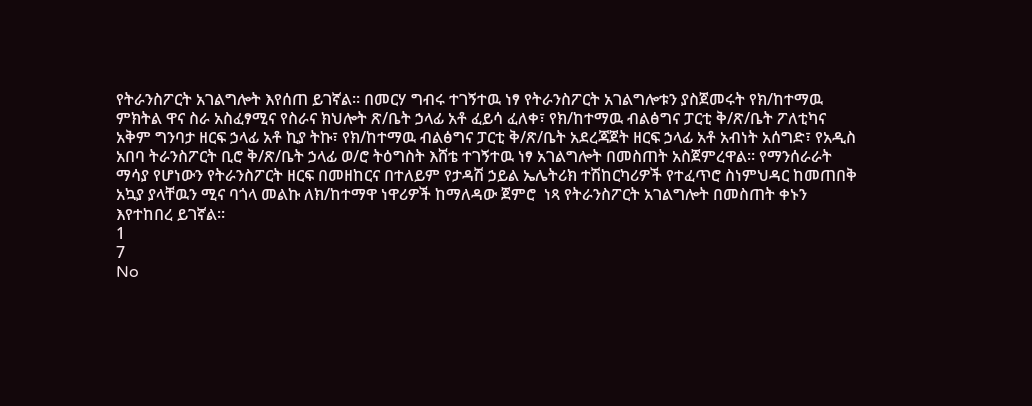የትራንስፖርት አገልግሎት እየሰጠ ይገኛል። በመርሃ ግብሩ ተገኝተዉ ነፃ የትራንስፖርት አገልግሎቱን ያስጀመሩት የክ/ከተማዉ ምክትል ዋና ስራ አስፈፃሚና የስራና ክህሎት ጽ/ቤት ኃላፊ አቶ ፈይሳ ፈለቀ፣ የክ/ከተማዉ ብልፅግና ፓርቲ ቅ/ጽ/ቤት ፖለቲካና አቅም ግንባታ ዘርፍ ኃላፊ አቶ ኪያ ትኩ፣ የክ/ከተማዉ ብልፅግና ፓርቲ ቅ/ጽ/ቤት አደረጃጀት ዘርፍ ኃላፊ አቶ አብነት አሰግድ፣ የአዲስ አበባ ትራንስፖርት ቢሮ ቅ/ጽ/ቤት ኃላፊ ወ/ሮ ትዕግስት እሸቴ ተገኝተዉ ነፃ አገልግሎት በመስጠት አስጀምረዋል። የማንሰራራት ማሳያ የሆነውን የትራንስፖርት ዘርፍ በመዘከርና በተለይም የታዳሽ ኃይል ኤሌትሪክ ተሽከርካሪዎች የተፈጥሮ ስነምህዳር ከመጠበቅ አኳያ ያላቸዉን ሚና ባጎላ መልኩ ለክ/ከተማዋ ነዋሪዎች ከማለዳው ጀምሮ  ነጻ የትራንስፖርት አገልግሎት በመስጠት ቀኑን እየተከበረ ይገኛል።
1
7
No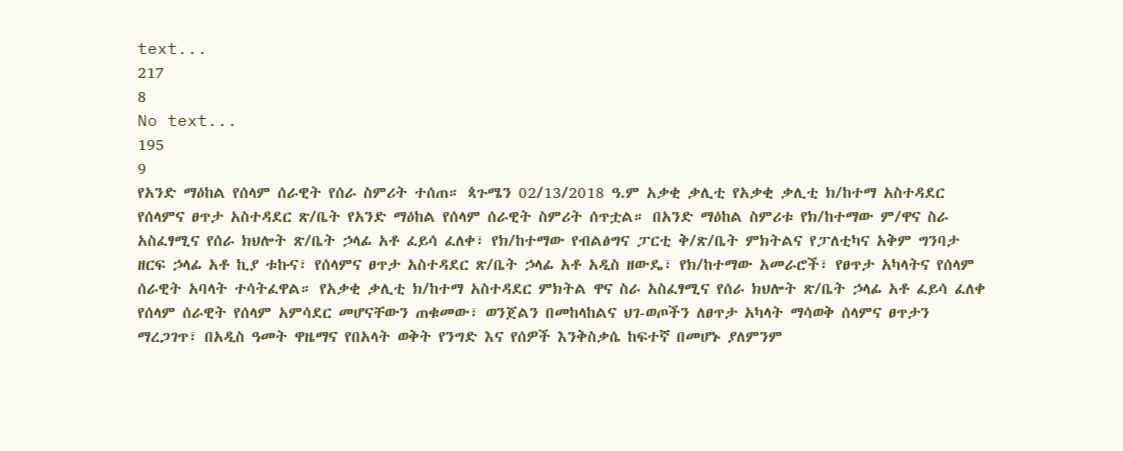text...
217
8
No text...
195
9
የአንድ ማዕከል የሰላም ሰራዊት የሰራ ስምሪት ተሰጠ። ጳጉሜን 02/13/2018 ዓ.ም አቃቂ ቃሊቲ የአቃቂ ቃሊቲ ክ/ከተማ አስተዳደር የሰላምና ፀጥታ አስተዳደር ጽ/ቤት የአንድ ማዕከል የሰላም ሰራዊት ስምሪት ሰጥቷል። በአንድ ማዕከል ስምሪቱ የክ/ከተማው ም/ዋና ስራ አስፈፃሚና የሰራ ክህሎት ጽ/ቤት ኃላፊ አቶ ፈይሳ ፈለቀ፣ የክ/ከተማው የብልፅግና ፓርቲ ቅ/ጽ/ቤት ምክትልና የፓለቲካና አቅም ግንባታ ዘርፍ ኃላፊ አቶ ኪያ ቱኩና፣ የሰላምና ፀጥታ አስተዳደር ጽ/ቤት ኃላፊ አቶ አዲስ ዘውዴ፣ የክ/ከተማው አመራሮች፣ የፀጥታ አካላትና የሰላም ሰራዊት አባላት ተሳትፈዋል። የአቃቂ ቃሊቲ ክ/ከተማ አስተዳደር ምክትል ዋና ስራ አስፈፃሚና የሰራ ክህሎት ጽ/ቤት ኃላፊ አቶ ፈይሳ ፈለቀ የሰላም ሰራዊት የሰላም አምሳደር መሆናቸውን ጠቁመው፣ ወንጀልን በመከላከልና ህገ-ወጦችን ለፀጥታ አካላት ማሳወቅ ሰላምና ፀጥታን ማረጋገጥ፣ በአዲስ ዓመት ዋዜማና የበአላት ወቅት የንግድ እና የሰዎች እንቅስቃሴ ከፍተኛ በመሆኑ ያለምንም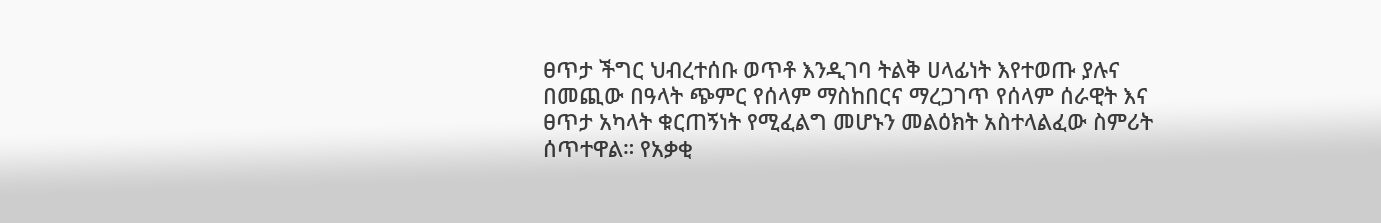ፀጥታ ችግር ህብረተሰቡ ወጥቶ እንዲገባ ትልቅ ሀላፊነት እየተወጡ ያሉና በመጪው በዓላት ጭምር የሰላም ማስከበርና ማረጋገጥ የሰላም ሰራዊት እና ፀጥታ አካላት ቁርጠኝነት የሚፈልግ መሆኑን መልዕክት አስተላልፈው ስምሪት ሰጥተዋል። የአቃቂ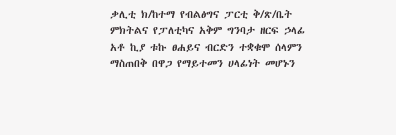ቃሊቲ ክ/ከተማ የብልፅግና ፓርቲ ቅ/ጽ/ቤት ምክትልና የፓለቲካና አቅም ግንባታ ዘርፍ ኃላፊ አቶ ኪያ ቱኩ ፀሐይና ብርድን ተቋቁሞ ሰላምን ማስጠበቅ በዋጋ የማይተመን ሀላፊነት መሆኑን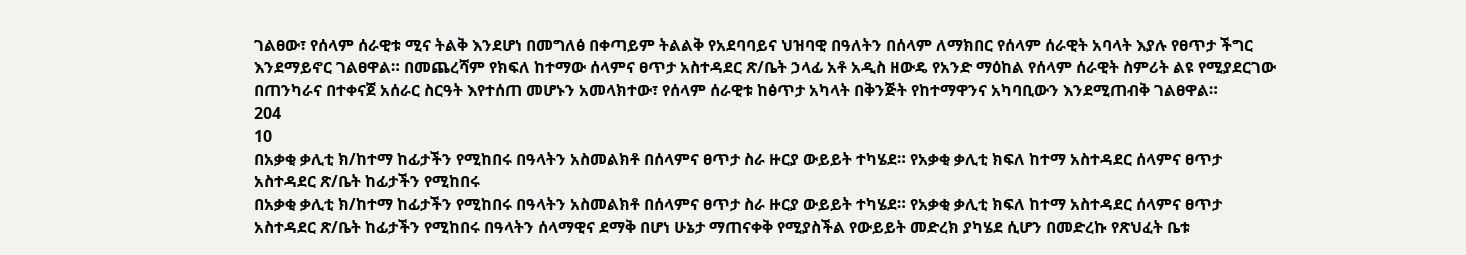ገልፀው፣ የሰላም ሰራዊቱ ሚና ትልቅ እንደሆነ በመግለፅ በቀጣይም ትልልቅ የአደባባይና ህዝባዊ በዓለትን በሰላም ለማክበር የሰላም ሰራዊት አባላት እያሉ የፀጥታ ችግር እንደማይኖር ገልፀዋል። በመጨረሻም የክፍለ ከተማው ሰላምና ፀጥታ አስተዳደር ጽ/ቤት ኃላፊ አቶ አዲስ ዘውዴ የአንድ ማዕከል የሰላም ሰራዊት ስምሪት ልዩ የሚያደርገው በጠንካራና በተቀናጀ አሰራር ስርዓት እየተሰጠ መሆኑን አመላክተው፣ የሰላም ሰራዊቱ ከፅጥታ አካላት በቅንጅት የከተማዋንና አካባቢውን እንደሚጠብቅ ገልፀዋል።
204
10
በአቃቂ ቃሊቲ ክ/ከተማ ከፊታችን የሚከበሩ በዓላትን አስመልክቶ በሰላምና ፀጥታ ስራ ዙርያ ውይይት ተካሄደ። የአቃቂ ቃሊቲ ክፍለ ከተማ አስተዳደር ሰላምና ፀጥታ አስተዳደር ጽ/ቤት ከፊታችን የሚከበሩ
በአቃቂ ቃሊቲ ክ/ከተማ ከፊታችን የሚከበሩ በዓላትን አስመልክቶ በሰላምና ፀጥታ ስራ ዙርያ ውይይት ተካሄደ። የአቃቂ ቃሊቲ ክፍለ ከተማ አስተዳደር ሰላምና ፀጥታ አስተዳደር ጽ/ቤት ከፊታችን የሚከበሩ በዓላትን ሰላማዊና ደማቅ በሆነ ሁኔታ ማጠናቀቅ የሚያስችል የውይይት መድረክ ያካሄደ ሲሆን በመድረኩ የጽህፈት ቤቱ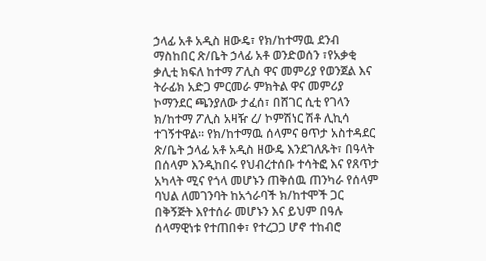ኃላፊ አቶ አዲስ ዘውዴ፣ የክ/ከተማዉ ደንብ ማስከበር ጽ/ቤት ኃላፊ አቶ ወንድወሰን ፣የአቃቂ ቃሊቲ ክፍለ ከተማ ፖሊስ ዋና መምሪያ የወንጀል እና ትራፊክ አድጋ ምርመራ ምክትል ዋና መምሪያ ኮማንደር ጫንያለው ታፈሰ፣ በሸገር ሲቲ የገላን ክ/ከተማ ፖሊስ አዛዥ ረ/ ኮምሽነር ሽቶ ሊኪሳ ተገኝተዋል። የክ/ከተማዉ ሰላምና ፀጥታ አስተዳደር ጽ/ቤት ኃላፊ አቶ አዲስ ዘውዴ እንደገለጹት፣ በዓላት በሰላም እንዲከበሩ የህብረተሰቡ ተሳትፎ እና የጸጥታ አካላት ሚና የጎላ መሆኑን ጠቅሰዉ ጠንካራ የሰላም ባህል ለመገንባት ከአጎራባች ክ/ከተሞች ጋር በቅኝጅት እየተሰራ መሆኑን እና ይህም በዓሉ ሰላማዊነቱ የተጠበቀ፣ የተረጋጋ ሆኖ ተከብሮ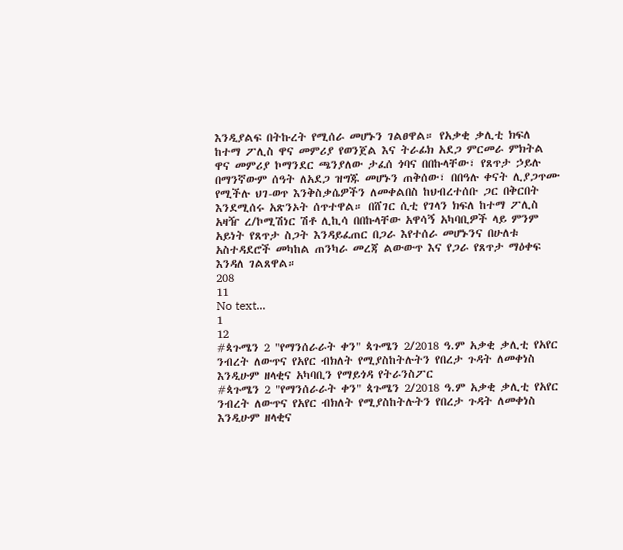እንዲያልፍ በትኩረት የሚሰራ መሆኑን ገልፀዋል። የአቃቂ ቃሊቲ ክፍለ ከተማ ፖሊስ ዋና መምሪያ የወንጀል እና ትራፊክ አደጋ ምርመራ ምክትል ዋና መምሪያ ኮማንደር ጫንያለው ታፈሰ ጎባና በበኩላቸው፣ የጸጥታ ኃይሉ በማንኛውም ሰዓት ለአደጋ ዝግጁ መሆኑን ጠቅሰው፣ በበዓሉ ቀናት ሊያጋጥሙ የሚችሉ ህገ-ወጥ እንቅስቃሴዎችን ለመቀልበስ ከህብረተሰቡ ጋር በቅርበት እንደሚሰሩ አጽንኦት ሰጥተዋል። በሸገር ሲቲ የገላን ክፍለ ከተማ ፖሊስ አዛዥ ረ/ኮሚሽነር ሽቶ ሊኪሳ በበኩላቸው አዋሳኝ አካባቢዎች ላይ ምንም አይነት የጸጥታ ስጋት እንዳይፈጠር በጋራ እየተሰራ መሆኑንና በሁለቱ አስተዳደሮች መካከል ጠንካራ መረጃ ልውውጥ እና የጋራ የጸጥታ ማዕቀፍ እንዳለ ገልጸዋል።
208
11
No text...
1
12
#ጳጉሜን 2 "የማንሰራራት ቀን" ጳጉሜን 2/2018 ዓ.ም አቃቂ ቃሊቲ የአየር ንብረት ለውጥና የአየር ብክለት የሚያስከትሉትን የበረታ ጉዳት ለመቀነስ እንዲሁም ዘላቂና አካባቢን የማይጎዳ የትራንስፖር
#ጳጉሜን 2 "የማንሰራራት ቀን" ጳጉሜን 2/2018 ዓ.ም አቃቂ ቃሊቲ የአየር ንብረት ለውጥና የአየር ብክለት የሚያስከትሉትን የበረታ ጉዳት ለመቀነስ እንዲሁም ዘላቂና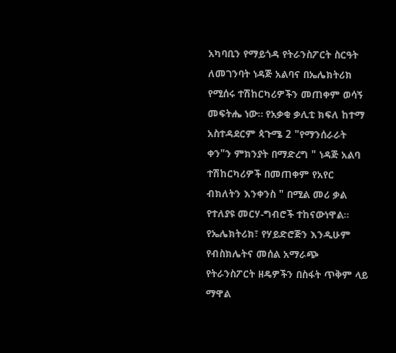አካባቢን የማይጎዳ የትራንስፖርት ስርዓት ለመገንባት ነዳጅ አልባና በኤሌክትሪክ የሚሰሩ ተሽከርካሪዎችን መጠቀም ወሳኝ መፍትሔ ነው። የአቃቂ ቃሊቲ ክፍለ ከተማ አስተዳደርም ጳጉሜ 2 "የማንሰራራት ቀን"ን ምክንያት በማድረግ " ነዳጅ አልባ ተሽከርካሪዎች በመጠቀም የአየር ብክለትን እንቀንስ " በሚል መሪ ቃል የተለያዩ መርሃ-ግብሮች ተከናውነዋል። የኤሌክትሪክ፣ የሃይድሮጅን እንዲሁም የብስክሌትና መሰል አማራጭ የትራንስፖርት ዘዴዎችን በስፋት ጥቅም ላይ ማዋል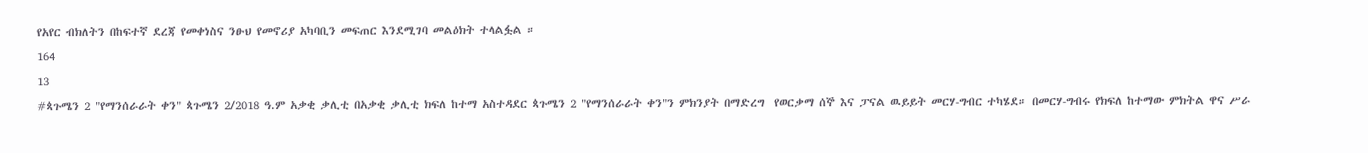የአየር ብክለትን በከፍተኛ ደረጃ የመቀነስና ንፁህ የመኖሪያ አካባቢን መፍጠር እንደሚገባ መልዕክት ተላልፏል ።
164
13
#ጳጉሜን 2 "የማንሰራራት ቀን" ጳጉሜን 2/2018 ዓ.ም አቃቂ ቃሊቲ በአቃቂ ቃሊቲ ክፍለ ከተማ አስተዳደር ጳጉሜን 2 "የማንሰራራት ቀን"ን ምክንያት በማድረግ  የወርቃማ ሰኞ እና ፓናል ዉይይት መርሃ-ግብር ተካሄደ። በመርሃ-ግብሩ የክፍለ ከተማው ምክትል ዋና ሥራ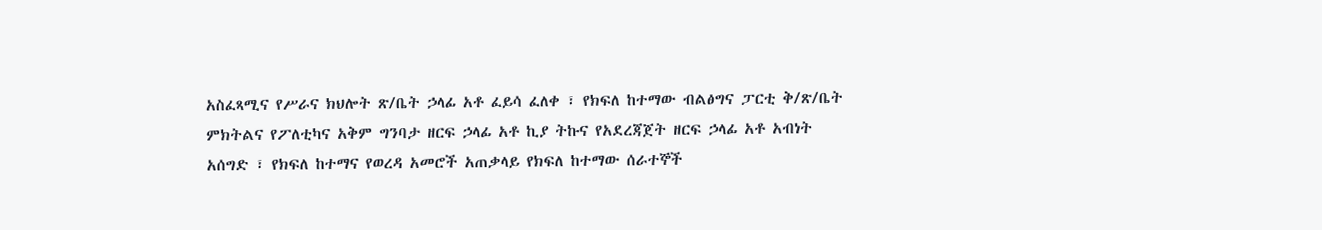አስፈጻሚና የሥራና ክህሎት ጽ/ቤት ኃላፊ አቶ ፈይሳ ፈለቀ ፣ የክፍለ ከተማው ብልፅግና ፓርቲ ቅ/ጽ/ቤት ምክትልና የፖለቲካና አቅም ግንባታ ዘርፍ ኃላፊ አቶ ኪያ ትኩና የአደረጃጀት ዘርፍ ኃላፊ አቶ አብነት አሰግድ ፣ የክፍለ ከተማና የወረዳ አመሮች አጠቃላይ የክፍለ ከተማው ሰራተኞች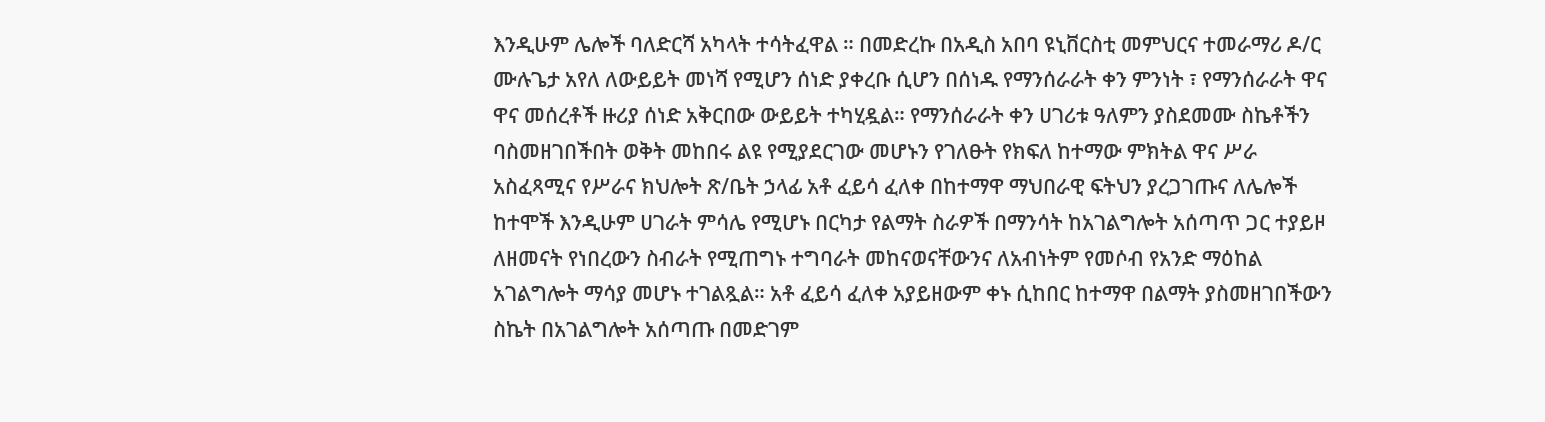እንዲሁም ሌሎች ባለድርሻ አካላት ተሳትፈዋል ። በመድረኩ በአዲስ አበባ ዩኒቨርስቲ መምህርና ተመራማሪ ዶ/ር ሙሉጌታ አየለ ለውይይት መነሻ የሚሆን ሰነድ ያቀረቡ ሲሆን በሰነዱ የማንሰራራት ቀን ምንነት ፣ የማንሰራራት ዋና ዋና መሰረቶች ዙሪያ ሰነድ አቅርበው ውይይት ተካሂዷል። የማንሰራራት ቀን ሀገሪቱ ዓለምን ያስደመሙ ስኬቶችን ባስመዘገበችበት ወቅት መከበሩ ልዩ የሚያደርገው መሆኑን የገለፁት የክፍለ ከተማው ምክትል ዋና ሥራ አስፈጻሚና የሥራና ክህሎት ጽ/ቤት ኃላፊ አቶ ፈይሳ ፈለቀ በከተማዋ ማህበራዊ ፍትህን ያረጋገጡና ለሌሎች ከተሞች እንዲሁም ሀገራት ምሳሌ የሚሆኑ በርካታ የልማት ስራዎች በማንሳት ከአገልግሎት አሰጣጥ ጋር ተያይዞ ለዘመናት የነበረውን ስብራት የሚጠግኑ ተግባራት መከናወናቸውንና ለአብነትም የመሶብ የአንድ ማዕከል አገልግሎት ማሳያ መሆኑ ተገልጿል። አቶ ፈይሳ ፈለቀ አያይዘውም ቀኑ ሲከበር ከተማዋ በልማት ያስመዘገበችውን ስኬት በአገልግሎት አሰጣጡ በመድገም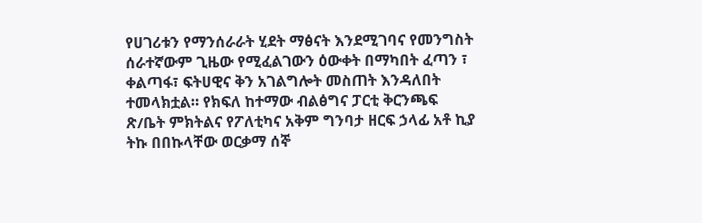የሀገሪቱን የማንሰራራት ሂደት ማፅናት እንደሚገባና የመንግስት ሰራተኛውም ጊዜው የሚፈልገውን ዕውቀት በማካበት ፈጣን ፣ ቀልጣፋ፣ ፍትሀዊና ቅን አገልግሎት መስጠት እንዳለበት ተመላክቷል። የክፍለ ከተማው ብልፅግና ፓርቲ ቅርንጫፍ ጽ/ቤት ምክትልና የፖለቲካና አቅም ግንባታ ዘርፍ ኃላፊ አቶ ኪያ ትኩ በበኩላቸው ወርቃማ ሰኞ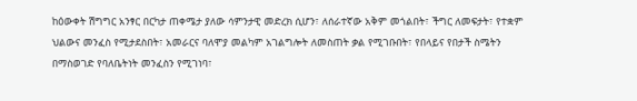ከዕውቀት ሽግግር አንፃር በርካታ ጠቀሜታ ያለው ሳምንታዊ መድረክ ሲሆን፣ ለሰራተኛው አቅም መጎልበት፣ ችግር ለመፍታት፣ የተቋም ህልውና መንፈስ የሚታደስበት፣ አመራርና ባለሞያ መልካም አገልግሎት ለመስጠት ቃል የሚገቡበት፣ የበላይና የበታች ስሜትን በማስወገድ የባለቤትነት መንፈስን የሚገነባ፣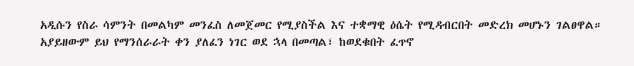አዲሱን የስራ ሳምንት በመልካም መንፈስ ለመጀመር የሚያስችል እና ተቋማዊ ዕሴት የሚዳብርበት መድረክ መሆኑን ገልፀዋል። አያይዘውም ይህ የማንሰራራት ቀን ያለፈን ነገር ወደ ኋላ በመጣል፣ ከወደቁበት ፈጥኖ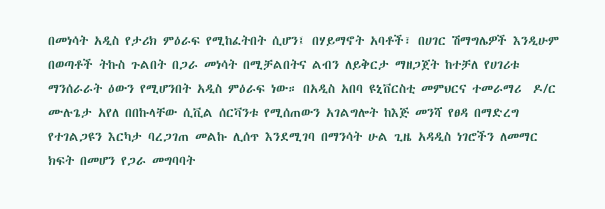በመነሳት አዲስ የታሪክ ምዕራፍ የሚከፈትበት ሲሆን፤ በሃይማኖት አባቶች፣ በሀገር ሽማግሌዎች እንዲሁም በወጣቶች ትኩስ ጉልበት በጋራ መነሳት በሚቻልበትና ልብን ለይቅርታ ማዘጋጀት ከተቻለ የሀገሪቱ ማንሰራራት ዕውን የሚሆንበት አዲስ ምዕራፍ ነው። በአዲስ አበባ ዩኒቨርስቲ መምህርና ተመራማሪ  ዶ/ር ሙሉጌታ አየለ በበኩላቸው ሲቪል ሰርቫንቱ የሚሰጠውን አገልግሎት ከእጅ መንሻ የፀዳ በማድረግ የተገልጋዩን እርካታ ባረጋገጠ መልኩ ሊሰጥ እንደሚገባ በማንሳት ሁል ጊዜ አዳዲስ ነገሮችን ለመማር ክፍት በመሆን የጋራ መግባባት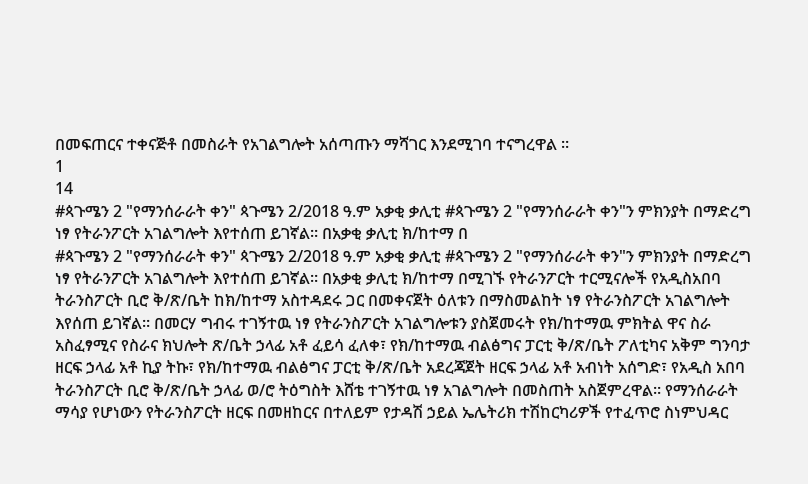በመፍጠርና ተቀናጅቶ በመስራት የአገልግሎት አሰጣጡን ማሻገር እንደሚገባ ተናግረዋል ።
1
14
#ጳጉሜን 2 "የማንሰራራት ቀን" ጳጉሜን 2/2018 ዓ.ም አቃቂ ቃሊቲ #ጳጉሜን 2 "የማንሰራራት ቀን"ን ምክንያት በማድረግ ነፃ የትራንፖርት አገልግሎት እየተሰጠ ይገኛል። በአቃቂ ቃሊቲ ክ/ከተማ በ
#ጳጉሜን 2 "የማንሰራራት ቀን" ጳጉሜን 2/2018 ዓ.ም አቃቂ ቃሊቲ #ጳጉሜን 2 "የማንሰራራት ቀን"ን ምክንያት በማድረግ ነፃ የትራንፖርት አገልግሎት እየተሰጠ ይገኛል። በአቃቂ ቃሊቲ ክ/ከተማ በሚገኙ የትራንፖርት ተርሚናሎች የአዲስአበባ ትራንስፖርት ቢሮ ቅ/ጽ/ቤት ከክ/ከተማ አስተዳደሩ ጋር በመቀናጀት ዕለቱን በማስመልከት ነፃ የትራንስፖርት አገልግሎት እየሰጠ ይገኛል። በመርሃ ግብሩ ተገኝተዉ ነፃ የትራንስፖርት አገልግሎቱን ያስጀመሩት የክ/ከተማዉ ምክትል ዋና ስራ አስፈፃሚና የስራና ክህሎት ጽ/ቤት ኃላፊ አቶ ፈይሳ ፈለቀ፣ የክ/ከተማዉ ብልፅግና ፓርቲ ቅ/ጽ/ቤት ፖለቲካና አቅም ግንባታ ዘርፍ ኃላፊ አቶ ኪያ ትኩ፣ የክ/ከተማዉ ብልፅግና ፓርቲ ቅ/ጽ/ቤት አደረጃጀት ዘርፍ ኃላፊ አቶ አብነት አሰግድ፣ የአዲስ አበባ ትራንስፖርት ቢሮ ቅ/ጽ/ቤት ኃላፊ ወ/ሮ ትዕግስት እሸቴ ተገኝተዉ ነፃ አገልግሎት በመስጠት አስጀምረዋል። የማንሰራራት ማሳያ የሆነውን የትራንስፖርት ዘርፍ በመዘከርና በተለይም የታዳሽ ኃይል ኤሌትሪክ ተሽከርካሪዎች የተፈጥሮ ስነምህዳር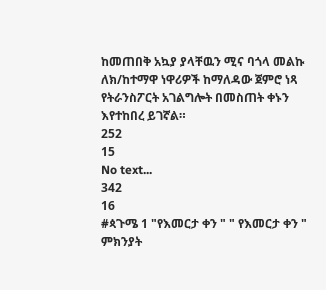ከመጠበቅ አኳያ ያላቸዉን ሚና ባጎላ መልኩ ለክ/ከተማዋ ነዋሪዎች ከማለዳው ጀምሮ ነጻ የትራንስፖርት አገልግሎት በመስጠት ቀኑን እየተከበረ ይገኛል።
252
15
No text...
342
16
#ጳጉሜ 1 "የእመርታ ቀን " " የእመርታ ቀን " ምክንያት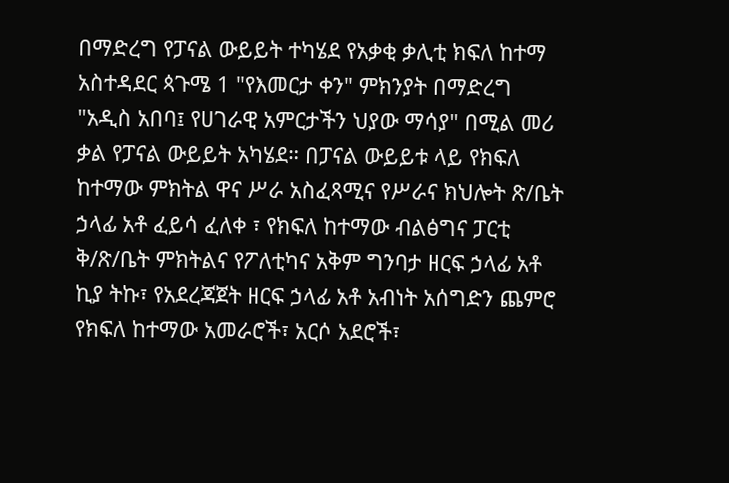በማድረግ የፓናል ውይይት ተካሄደ የአቃቂ ቃሊቲ ክፍለ ከተማ አስተዳደር ጳጉሜ 1 "የእመርታ ቀን" ምክንያት በማድረግ "አዲስ አበባ፤ የሀገራዊ አምርታችን ህያው ማሳያ" በሚል መሪ ቃል የፓናል ውይይት አካሄደ። በፓናል ውይይቱ ላይ የክፍለ ከተማው ምክትል ዋና ሥራ አስፈጻሚና የሥራና ክህሎት ጽ/ቤት ኃላፊ አቶ ፈይሳ ፈለቀ ፣ የክፍለ ከተማው ብልፅግና ፓርቲ ቅ/ጽ/ቤት ምክትልና የፖለቲካና አቅም ግንባታ ዘርፍ ኃላፊ አቶ ኪያ ትኩ፣ የአደረጃጀት ዘርፍ ኃላፊ አቶ አብነት አሰግድን ጨምሮ የክፍለ ከተማው አመራሮች፣ አርሶ አደሮች፣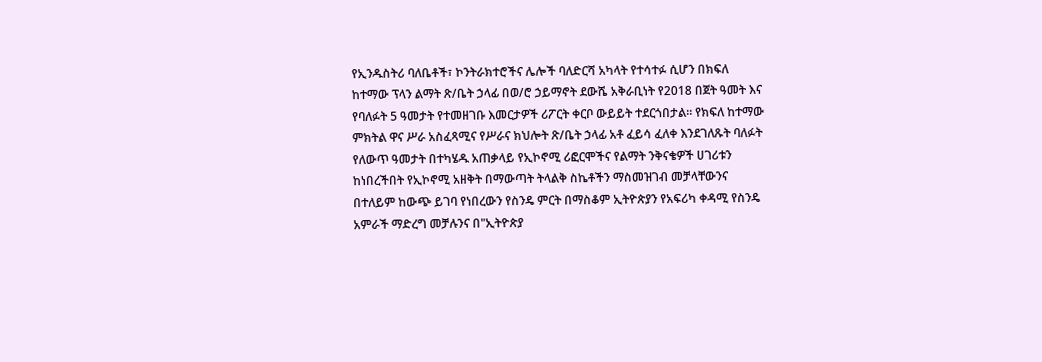የኢንዱስትሪ ባለቤቶች፣ ኮንትራክተሮችና ሌሎች ባለድርሻ አካላት የተሳተፉ ሲሆን በክፍለ ከተማው ፕላን ልማት ጽ/ቤት ኃላፊ በወ/ሮ ኃይማኖት ደውሼ አቅራቢነት የ2018 በጀት ዓመት እና የባለፉት 5 ዓመታት የተመዘገቡ እመርታዎች ሪፖርት ቀርቦ ውይይት ተደርጎበታል። የክፍለ ከተማው ምክትል ዋና ሥራ አስፈጻሚና የሥራና ክህሎት ጽ/ቤት ኃላፊ አቶ ፈይሳ ፈለቀ እንደገለጹት ባለፉት የለውጥ ዓመታት በተካሄዱ አጠቃላይ የኢኮኖሚ ሪፎርሞችና የልማት ንቅናቄዎች ሀገሪቱን ከነበረችበት የኢኮኖሚ አዘቅት በማውጣት ትላልቅ ስኬቶችን ማስመዝገብ መቻላቸውንና በተለይም ከውጭ ይገባ የነበረውን የስንዴ ምርት በማስቆም ኢትዮጵያን የአፍሪካ ቀዳሚ የስንዴ አምራች ማድረግ መቻሉንና በ"ኢትዮጵያ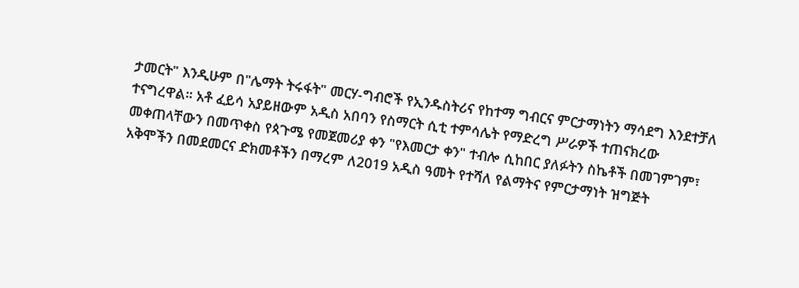ታመርት" እንዲሁም በ"ሌማት ትሩፋት" መርሃ-ግብሮች የኢንዱስትሪና የከተማ ግብርና ምርታማነትን ማሳደግ እንደተቻለ ተናግረዋል። አቶ ፈይሳ አያይዘውም አዲስ አበባን የስማርት ሲቲ ተምሳሌት የማድረግ ሥራዎች ተጠናክረው መቀጠላቸውን በመጥቀስ የጳጉሜ የመጀመሪያ ቀን "የእመርታ ቀን" ተብሎ ሲከበር ያለፉትን ስኬቶች በመገምገም፣ አቅሞችን በመደመርና ድክመቶችን በማረም ለ2019 አዲስ ዓመት የተሻለ የልማትና የምርታማነት ዝግጅት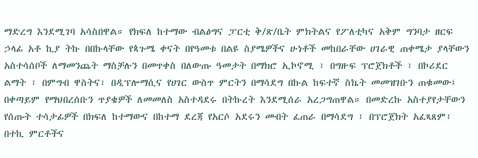ማድረግ እንደሚገባ አሳስበዋል። የክፍለ ከተማው ብልፅግና ፓርቲ ቅ/ጽ/ቤት ምክትልና የፖለቲካና አቅም ግንባታ ዘርፍ ኃላፊ አቶ ኪያ ትኩ በበኩላቸው የጳጉሜ ቀናት በየዓመቱ በልዩ ስያሜዎችና ሁነቶች መከበራቸው ሀገራዊ ጠቀሜታ ያላቸውን አስተሳሰቦች ለማመንጨት ማስቻሉን በመጥቀስ በለውጡ ዓመታት በማክሮ ኢኮኖሚ ፣ በግዙፍ ፕሮጀክቶች ፣ በኮሪደር ልማት ፣ በምግብ ዋስትና፣ በዲፕሎማሲና የሀገር ውስጥ ምርትን በማሳደግ በኩል ከፍተኛ ስኬት መመዝገቡን ጠቁመው፤ በቀጣይም የማህበረሰቡን ጥያቄዎች ለመመለስ አስተዳደሩ በትኩረት እንደሚሰራ አረጋግጠዋል። በመድረኩ አስተያየታቸውን የሰጡት ተሳታፊዎች በክፍለ ከተማውና በከተማ ደረጃ የአርሶ አደሩን መብት ፈጠራ በማሳደግ ፣ በፕሮጀክት አፈጻጸም፣ በተኪ ምርቶችና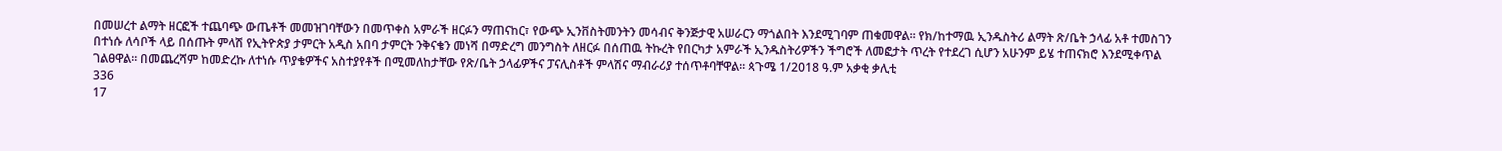በመሠረተ ልማት ዘርፎች ተጨባጭ ውጤቶች መመዝገባቸውን በመጥቀስ አምራች ዘርፉን ማጠናከር፣ የውጭ ኢንቨስትመንትን መሳብና ቅንጅታዊ አሠራርን ማጎልበት እንደሚገባም ጠቁመዋል። የክ/ከተማዉ ኢንዱስትሪ ልማት ጽ/ቤት ኃላፊ አቶ ተመስገን በተነሱ ለሳቦች ላይ በሰጡት ምላሽ የኢትዮጵያ ታምርት አዲስ አበባ ታምርት ንቅናቄን መነሻ በማድረግ መንግስት ለዘርፉ በሰጠዉ ትኩረት የበርካታ አምራች ኢንዱስትሪዎችን ችግሮች ለመፎታት ጥረት የተደረገ ሲሆን አሁንም ይሄ ተጠናክሮ እንደሚቀጥል ገልፀዋል። በመጨረሻም ከመድረኩ ለተነሱ ጥያቄዎችና አስተያየቶች በሚመለከታቸው የጽ/ቤት ኃላፊዎችና ፓናሊስቶች ምላሽና ማብራሪያ ተሰጥቶባቸዋል። ጳጉሜ 1/2018 ዓ.ም አቃቂ ቃሊቲ
336
17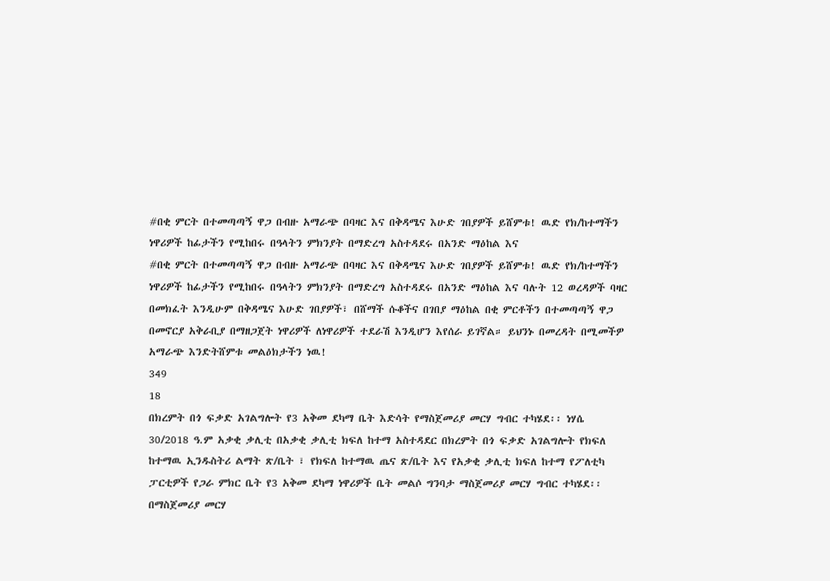#በቂ ምርት በተመጣጣኝ ዋጋ በብዙ አማራጭ በባዛር እና በቅዳሜና እሁድ ገበያዎች ይሸምቱ! ዉድ የክ/ከተማችን ነዋሪዎች ከፊታችን የሚከበሩ በዓላትን ምክንያት በማድረግ አስተዳደሩ በአንድ ማዕከል እና
#በቂ ምርት በተመጣጣኝ ዋጋ በብዙ አማራጭ በባዛር እና በቅዳሜና እሁድ ገበያዎች ይሸምቱ! ዉድ የክ/ከተማችን ነዋሪዎች ከፊታችን የሚከበሩ በዓላትን ምክንያት በማድረግ አስተዳደሩ በአንድ ማዕከል እና ባሉት 12 ወረዳዎች ባዛር በመክፈት እንዲሁም በቅዳሜና እሁድ ገበያዎች፣ በሸማች ሱቆችና በገበያ ማዕከል በቂ ምርቶችን በተመጣጣኝ ዋጋ በመኖርያ አቅራቢያ በማዘጋጀት ነዋሪዎች ለነዋሪዎች ተደራሽ እንዲሆን እየሰራ ይገኛል። ይህንኑ በመረዳት በሚመችዎ አማራጭ እንድትሸምቱ መልዕክታችን ነዉ!
349
18
በክረምት በጎ ፍቃድ አገልግሎት የ3 አቅመ ደካማ ቤት እድሳት የማስጀመሪያ መርሃ ግብር ተካሄደ፡፡ ነሃሴ 30/2018 ዓ.ም አቃቂ ቃሊቲ በአቃቂ ቃሊቲ ክፍለ ከተማ አስተዳደር በክረምት በጎ ፍቃድ አገልግሎት የክፍለ ከተማዉ ኢንዱስትሪ ልማት ጽ/ቤት ፣ የክፍለ ከተማዉ ጤና ጽ/ቤት እና የአቃቂ ቃሊቲ ክፍለ ከተማ የፖለቲካ ፓርቲዎች የጋራ ምክር ቤት የ3 አቅመ ደካማ ነዋሪዎች ቤት መልሶ ግንባታ ማስጀመሪያ መርሃ ግብር ተካሄደ፡፡ በማስጀመሪያ መርሃ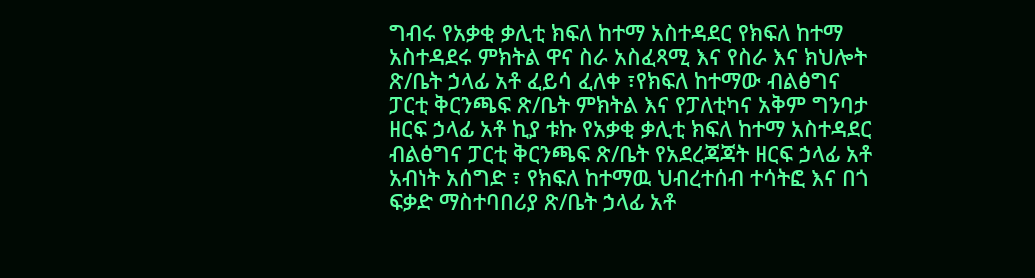ግብሩ የአቃቂ ቃሊቲ ክፍለ ከተማ አስተዳደር የክፍለ ከተማ አስተዳደሩ ምክትል ዋና ስራ አስፈጻሚ እና የስራ እና ክህሎት ጽ/ቤት ኃላፊ አቶ ፈይሳ ፈለቀ ፣የክፍለ ከተማው ብልፅግና ፓርቲ ቅርንጫፍ ጽ/ቤት ምክትል እና የፓለቲካና አቅም ግንባታ ዘርፍ ኃላፊ አቶ ኪያ ቱኩ የአቃቂ ቃሊቲ ክፍለ ከተማ አስተዳደር ብልፅግና ፓርቲ ቅርንጫፍ ጽ/ቤት የአደረጃጃት ዘርፍ ኃላፊ አቶ አብነት አሰግድ ፣ የክፍለ ከተማዉ ህብረተሰብ ተሳትፎ እና በጎ ፍቃድ ማስተባበሪያ ጽ/ቤት ኃላፊ አቶ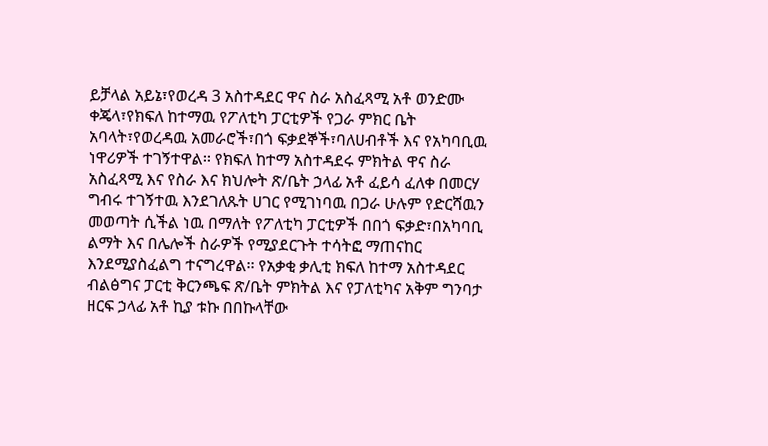ይቻላል አይኔ፣የወረዳ 3 አስተዳደር ዋና ስራ አስፈጻሚ አቶ ወንድሙ ቀጄላ፣የክፍለ ከተማዉ የፖለቲካ ፓርቲዎች የጋራ ምክር ቤት አባላት፣የወረዳዉ አመራሮች፣በጎ ፍቃደኞች፣ባለሀብቶች እና የአካባቢዉ ነዋሪዎች ተገኝተዋል፡፡ የክፍለ ከተማ አስተዳደሩ ምክትል ዋና ስራ አስፈጻሚ እና የስራ እና ክህሎት ጽ/ቤት ኃላፊ አቶ ፈይሳ ፈለቀ በመርሃ ግብሩ ተገኝተዉ እንደገለጹት ሀገር የሚገነባዉ በጋራ ሁሉም የድርሻዉን መወጣት ሲችል ነዉ በማለት የፖለቲካ ፓርቲዎች በበጎ ፍቃድ፣በአካባቢ ልማት እና በሌሎች ስራዎች የሚያደርጉት ተሳትፎ ማጠናከር እንደሚያስፈልግ ተናግረዋል፡፡ የአቃቂ ቃሊቲ ክፍለ ከተማ አስተዳደር ብልፅግና ፓርቲ ቅርንጫፍ ጽ/ቤት ምክትል እና የፓለቲካና አቅም ግንባታ ዘርፍ ኃላፊ አቶ ኪያ ቱኩ በበኩላቸው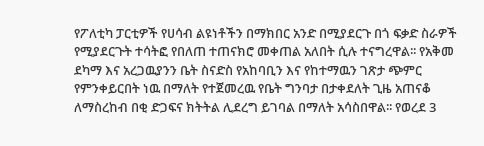የፖለቲካ ፓርቲዎች የሀሳብ ልዩነቶችን በማክበር አንድ በሚያደርጉ በጎ ፍቃድ ስራዎች የሚያደርጉት ተሳትፎ የበለጠ ተጠናክሮ መቀጠል አለበት ሲሉ ተናግረዋል፡፡ የአቅመ ደካማ እና አረጋዉያንን ቤት ስናድስ የአከባቢን እና የከተማዉን ገጽታ ጭምር የምንቀይርበት ነዉ በማለት የተጀመረዉ የቤት ግንባታ በታቀደለት ጊዜ አጠናቆ ለማስረከብ በቂ ድጋፍና ክትትል ሊደረግ ይገባል በማለት አሳስበዋል፡፡ የወረደ 3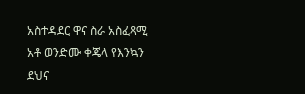አስተዳደር ዋና ስራ አስፈጻሚ አቶ ወንድሙ ቀጄላ የእንኳን ደህና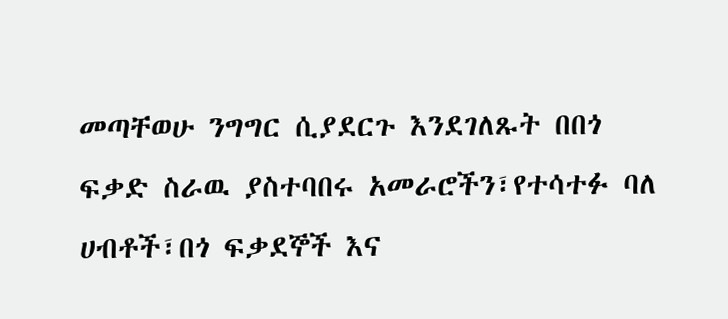መጣቸወሁ ንግግር ሲያደርጉ እንደገለጹት በበጎ ፍቃድ ስራዉ ያስተባበሩ አመራሮችን፣የተሳተፉ ባለ ሀብቶች፣በጎ ፍቃደኞች እና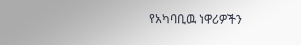የአካባቢዉ ነዋሪዎችን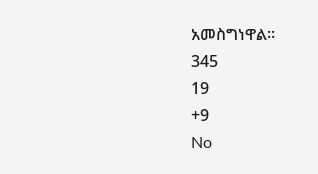አመስግነዋል፡፡
345
19
+9
No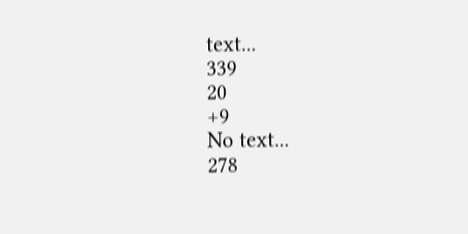text...
339
20
+9
No text...
278